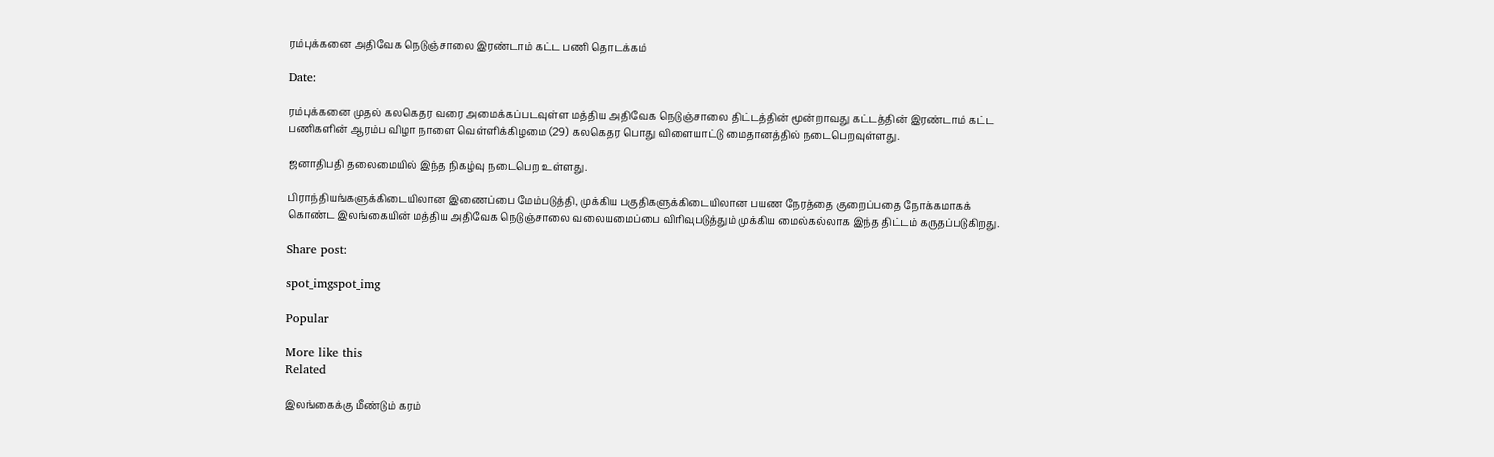ரம்புக்கனை அதிவேக நெடுஞ்சாலை இரண்டாம் கட்ட பணி தொடக்கம்

Date:

ரம்புக்கனை முதல் கலகெதர வரை அமைக்கப்படவுள்ள மத்திய அதிவேக நெடுஞ்சாலை திட்டத்தின் மூன்றாவது கட்டத்தின் இரண்டாம் கட்ட பணிகளின் ஆரம்ப விழா நாளை வெள்ளிக்கிழமை (29) கலகெதர பொது விளையாட்டு மைதானத்தில் நடைபெறவுள்ளது.

ஜனாதிபதி தலைமையில் இந்த நிகழ்வு நடைபெற உள்ளது.

பிராந்தியங்களுக்கிடையிலான இணைப்பை மேம்படுத்தி, முக்கிய பகுதிகளுக்கிடையிலான பயண நேரத்தை குறைப்பதை நோக்கமாகக் கொண்ட இலங்கையின் மத்திய அதிவேக நெடுஞ்சாலை வலையமைப்பை விரிவுபடுத்தும் முக்கிய மைல்கல்லாக இந்த திட்டம் கருதப்படுகிறது.

Share post:

spot_imgspot_img

Popular

More like this
Related

இலங்கைக்கு மீண்டும் கரம்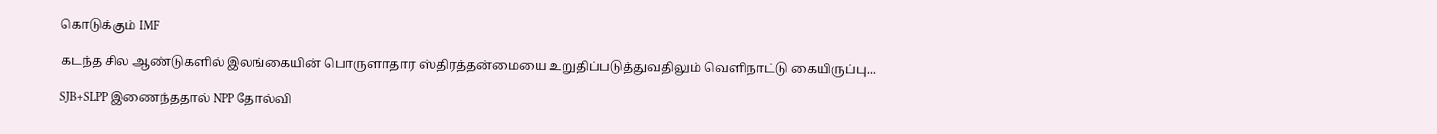கொடுக்கும் IMF

கடந்த சில ஆண்டுகளில் இலங்கையின் பொருளாதார ஸ்திரத்தன்மையை உறுதிப்படுத்துவதிலும் வெளிநாட்டு கையிருப்பு...

SJB+SLPP இணைந்ததால் NPP தோல்வி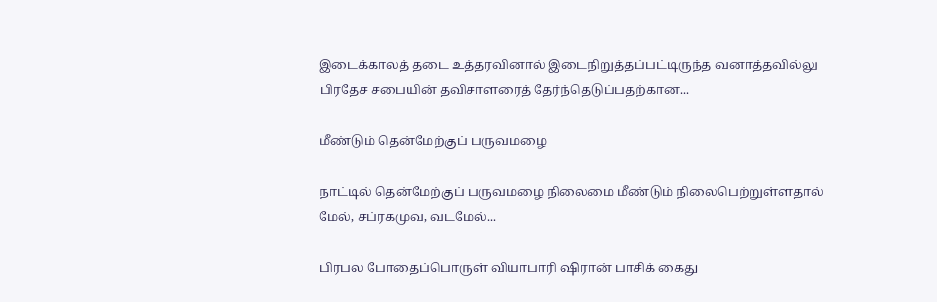இடைக்காலத் தடை உத்தரவினால் இடைநிறுத்தப்பட்டிருந்த வனாத்தவில்லு பிரதேச சபையின் தவிசாளரைத் தேர்ந்தெடுப்பதற்கான...

மீண்டும் தென்மேற்குப் பருவமழை

நாட்டில் தென்மேற்குப் பருவமழை நிலைமை மீண்டும் நிலைபெற்றுள்ளதால் மேல், சப்ரகமுவ, வடமேல்...

பிரபல போதைப்பொருள் வியாபாரி ஷிரான் பாசிக் கைது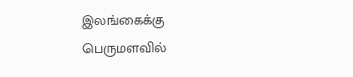இலங்கைக்கு பெருமளவில்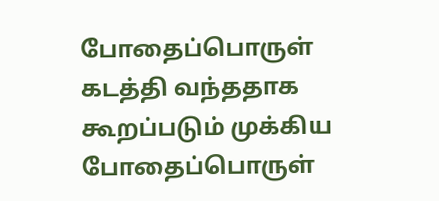போதைப்பொருள் கடத்தி வந்ததாக கூறப்படும் முக்கிய போதைப்பொருள்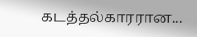கடத்தல்காரரான...